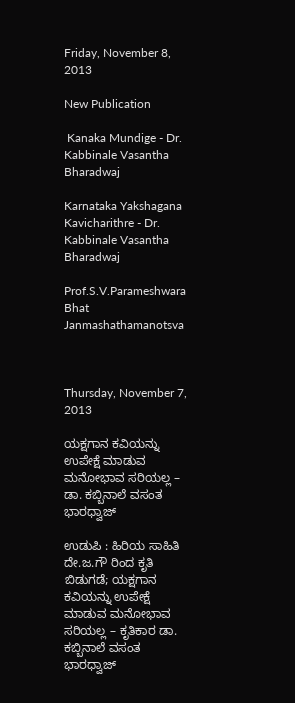Friday, November 8, 2013

New Publication

 Kanaka Mundige - Dr. Kabbinale Vasantha Bharadwaj

Karnataka Yakshagana Kavicharithre - Dr. Kabbinale Vasantha Bharadwaj

Prof.S.V.Parameshwara Bhat Janmashathamanotsva



Thursday, November 7, 2013

ಯಕ್ಷಗಾನ ಕವಿಯನ್ನು ಉಪೇಕ್ಷೆ ಮಾಡುವ ಮನೋಭಾವ ಸರಿಯಲ್ಲ – ಡಾ. ಕಬ್ಬಿನಾಲೆ ವಸಂತ ಭಾರಧ್ವಾಜ್

ಉಡುಪಿ : ಹಿರಿಯ ಸಾಹಿತಿ ದೇ.ಜ.ಗೌ ರಿಂದ ಕೃತಿ ಬಿಡುಗಡೆ; ಯಕ್ಷಗಾನ ಕವಿಯನ್ನು ಉಪೇಕ್ಷೆ ಮಾಡುವ ಮನೋಭಾವ ಸರಿಯಲ್ಲ – ಕೃತಿಕಾರ ಡಾ. ಕಬ್ಬಿನಾಲೆ ವಸಂತ ಭಾರಧ್ವಾಜ್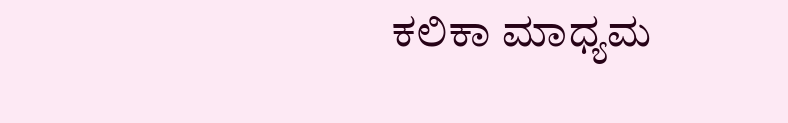ಕಲಿಕಾ ಮಾಧ್ಯಮ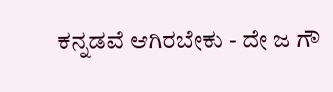ಕನ್ನಡವೆ ಆಗಿರಬೇಕು - ದೇ ಜ ಗೌ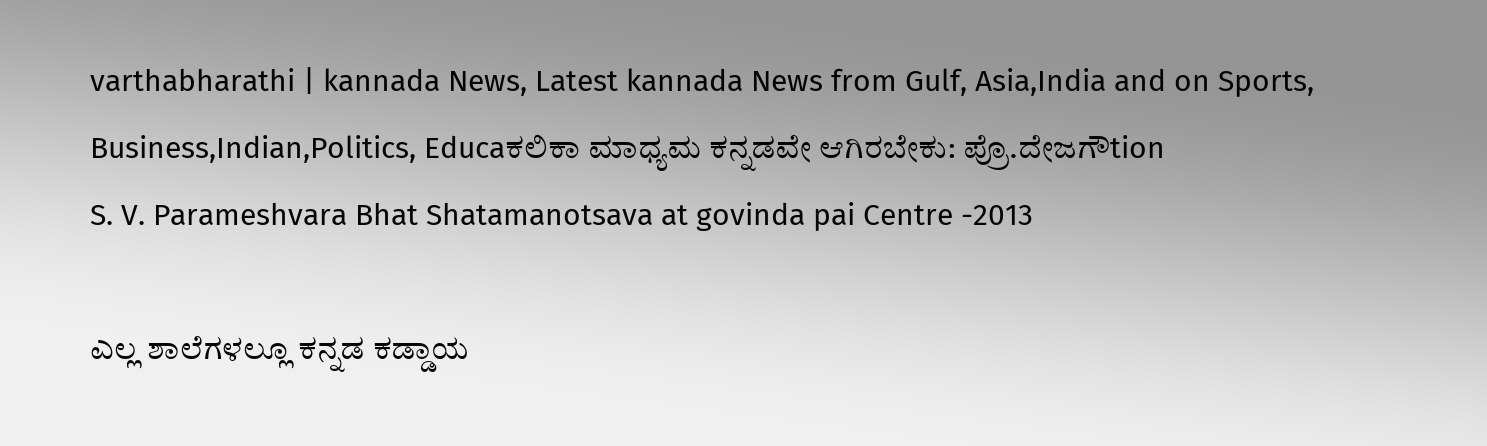varthabharathi | kannada News, Latest kannada News from Gulf, Asia,India and on Sports, Business,Indian,Politics, Educaಕಲಿಕಾ ಮಾಧ್ಯಮ ಕನ್ನಡವೇ ಆಗಿರಬೇಕು: ಪ್ರೊ.ದೇಜಗೌtion
S. V. Parameshvara Bhat Shatamanotsava at govinda pai Centre -2013

ಎಲ್ಲ ಶಾಲೆಗಳಲ್ಲೂ ಕನ್ನಡ ಕಡ್ಡಾಯ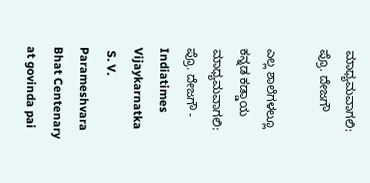ಮಾಧ್ಯಮವಾಗಲಿ: ಪ್ರೊ. ದೇಜಗೌ

ಎಲ್ಲ ಶಾಲೆಗಳಲ್ಲೂ ಕನ್ನಡ ಕಡ್ಡಾಯ ಮಾಧ್ಯಮವಾಗಲಿ: ಪ್ರೊ. ದೇಜಗೌ - Indiatimes Vijaykarnatka
 S. V. Parameshvara Bhat Centenary  at govinda pai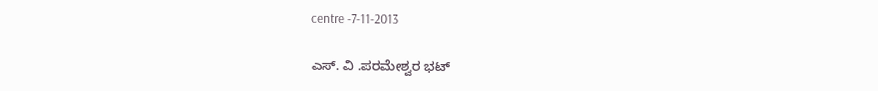centre -7-11-2013

ಎಸ್. ವಿ .ಪರಮೇಶ್ವರ ಭಟ್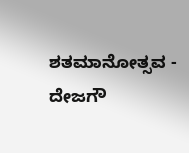ಶತಮಾನೋತ್ಸವ - ದೇಜಗೌ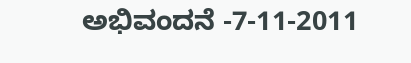ಅಭಿವಂದನೆ -7-11-2011